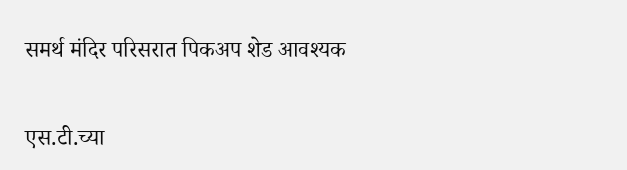समर्थ मंदिर परिसरात पिकअप शेड आवश्यक


एस.टी.च्या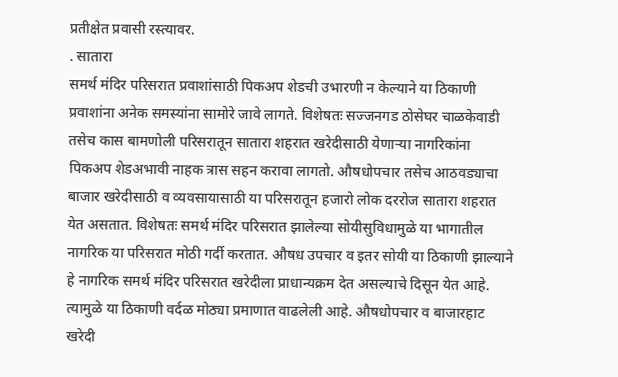प्रतीक्षेत प्रवासी रस्त्यावर.
. सातारा
समर्थ मंदिर परिसरात प्रवाशांसाठी पिकअप शेडची उभारणी न केल्याने या ठिकाणी प्रवाशांना अनेक समस्यांना सामोरे जावे लागते. विशेषतः सज्जनगड ठोसेघर चाळकेवाडी तसेच कास बामणोली परिसरातून सातारा शहरात खरेदीसाठी येणाऱ्या नागरिकांना पिकअप शेडअभावी नाहक त्रास सहन करावा लागतो. औषधोपचार तसेच आठवड्याचा बाजार खरेदीसाठी व व्यवसायासाठी या परिसरातून हजारो लोक दररोज सातारा शहरात येत असतात. विशेषतः समर्थ मंदिर परिसरात झालेल्या सोयीसुविधामुळे या भागातील नागरिक या परिसरात मोठी गर्दी करतात. औषध उपचार व इतर सोयी या ठिकाणी झाल्याने हे नागरिक समर्थ मंदिर परिसरात खरेदीला प्राधान्यक्रम देत असल्याचे दिसून येत आहे. त्यामुळे या ठिकाणी वर्दळ मोठ्या प्रमाणात वाढलेली आहे. औषधोपचार व बाजारहाट खरेदी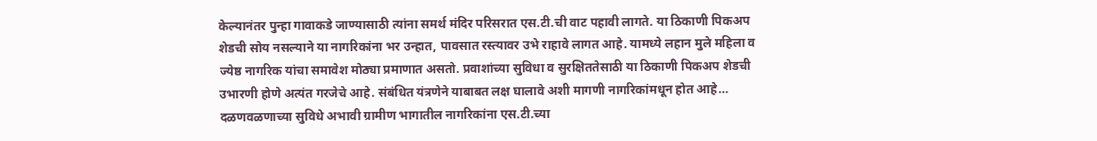केल्यानंतर पुन्हा गावाकडे जाण्यासाठी त्यांना समर्थ मंदिर परिसरात एस.टी.ची वाट पहावी लागते. या ठिकाणी पिकअप शेडची सोय नसल्याने या नागरिकांना भर उन्हात, पावसात रस्त्यावर उभे राहावे लागत आहे. यामध्ये लहान मुले महिला व ज्येष्ठ नागरिक यांचा समावेश मोठ्या प्रमाणात असतो. प्रवाशांच्या सुविधा व सुरक्षिततेसाठी या ठिकाणी पिकअप शेडची उभारणी होणे अत्यंत गरजेचे आहे. संबंधित यंत्रणेने याबाबत लक्ष घालावे अशी मागणी नागरिकांमधून होत आहे…
दळणवळणाच्या सुविधे अभावी ग्रामीण भागातील नागरिकांना एस.टी.च्या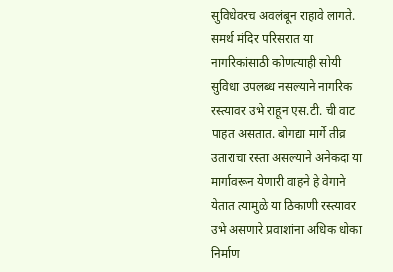सुविधेवरच अवलंबून राहावे लागते. समर्थ मंदिर परिसरात या नागरिकांसाठी कोणत्याही सोयी सुविधा उपलब्ध नसल्याने नागरिक रस्त्यावर उभे राहून एस.टी. ची वाट पाहत असतात. बोगद्या मार्गे तीव्र उताराचा रस्ता असल्याने अनेकदा या मार्गावरून येणारी वाहने हे वेगाने येतात त्यामुळे या ठिकाणी रस्त्यावर उभे असणारे प्रवाशांना अधिक धोका निर्माण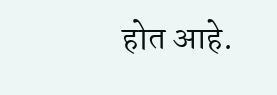होत आहे.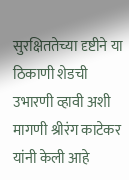सुरक्षिततेच्या दृष्टीने या ठिकाणी शेडची उभारणी व्हावी अशी मागणी श्रीरंग काटेकर यांनी केली आहे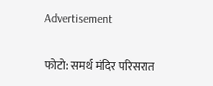Advertisement

फोटो: समर्थ मंदिर परिसरात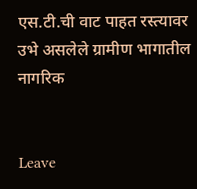एस.टी.ची वाट पाहत रस्त्यावर उभे असलेले ग्रामीण भागातील नागरिक


Leave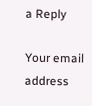a Reply

Your email address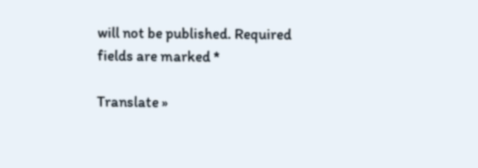will not be published. Required fields are marked *

Translate »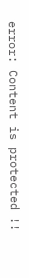error: Content is protected !!